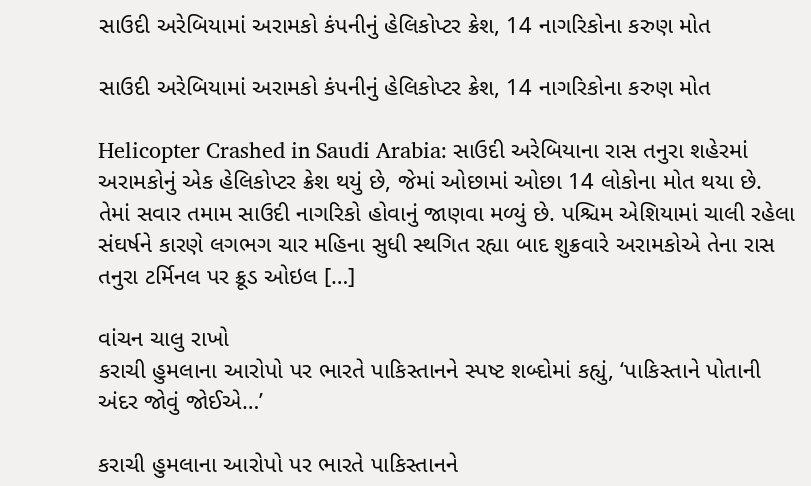સાઉદી અરેબિયામાં અરામકો કંપનીનું હેલિકોપ્ટર ક્રેશ, 14 નાગરિકોના કરુણ મોત

સાઉદી અરેબિયામાં અરામકો કંપનીનું હેલિકોપ્ટર ક્રેશ, 14 નાગરિકોના કરુણ મોત

Helicopter Crashed in Saudi Arabia: સાઉદી અરેબિયાના રાસ તનુરા શહેરમાં અરામકોનું એક હેલિકોપ્ટર ક્રેશ થયું છે, જેમાં ઓછામાં ઓછા 14 લોકોના મોત થયા છે. તેમાં સવાર તમામ સાઉદી નાગરિકો હોવાનું જાણવા મળ્યું છે. પશ્ચિમ એશિયામાં ચાલી રહેલા સંઘર્ષને કારણે લગભગ ચાર મહિના સુધી સ્થગિત રહ્યા બાદ શુક્રવારે અરામકોએ તેના રાસ તનુરા ટર્મિનલ પર ક્રૂડ ઓઇલ […]

વાંચન ચાલુ રાખો
કરાચી હુમલાના આરોપો પર ભારતે પાકિસ્તાનને સ્પષ્ટ શબ્દોમાં કહ્યું, ‘પાકિસ્તાને પોતાની અંદર જોવું જોઈએ…’

કરાચી હુમલાના આરોપો પર ભારતે પાકિસ્તાનને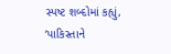સ્પષ્ટ શબ્દોમાં કહ્યું, ‘પાકિસ્તાને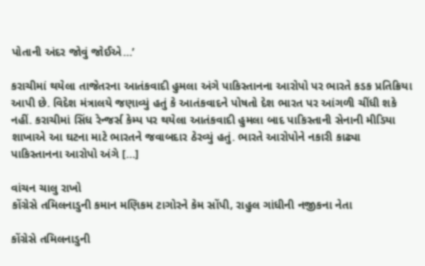પોતાની અંદર જોવું જોઈએ…’

કરાચીમાં થયેલા તાજેતરના આતંકવાદી હુમલા અંગે પાકિસ્તાનના આરોપો પર ભારતે કડક પ્રતિક્રિયા આપી છે. વિદેશ મંત્રાલયે જણાવ્યું હતું કે આતંકવાદને પોષતો દેશ ભારત પર આંગળી ચીંધી શકે નહીં. કરાચીમાં સિંધ રેન્જર્સ કેમ્પ પર થયેલા આતંકવાદી હુમલા બાદ પાકિસ્તાની સેનાની મીડિયા શાખાએ આ ઘટના માટે ભારતને જવાબદાર ઠેરવ્યું હતું. ભારતે આરોપોને નકારી કાઢ્યા પાકિસ્તાનના આરોપો અંગે […]

વાંચન ચાલુ રાખો
કોંગ્રેસે તમિલનાડુની કમાન મણિકમ ટાગોરને કેમ સોંપી, રાહુલ ગાંધીની નજીકના નેતા

કોંગ્રેસે તમિલનાડુની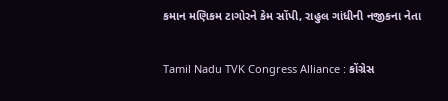કમાન મણિકમ ટાગોરને કેમ સોંપી, રાહુલ ગાંધીની નજીકના નેતા

Tamil Nadu TVK Congress Alliance : કોંગ્રેસ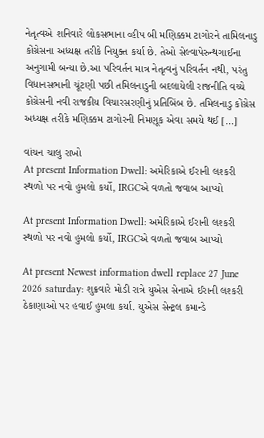નેતૃત્વએ શનિવારે લોકસભાના વ્હીપ બી મણિક્કમ ટાગોરને તામિલનાડુ કોંગ્રેસના અધ્યક્ષ તરીકે નિયુક્ત કર્યા છે. તેઓ સેલ્વાપેરુન્થગાઈના અનુગામી બન્યા છે.આ પરિવર્તન માત્ર નેતૃત્વનું પરિવર્તન નથી, પરંતુ વિધાનસભાની ચૂંટણી પછી તમિલનાડુની બદલાયેલી રાજનીતિ વચ્ચે કોંગ્રેસની નવી રાજકીય વિચારસરણીનું પ્રતિબિંબ છે. તમિલનાડુ કોંગ્રેસ અધ્યક્ષ તરીકે મણિક્કમ ટાગોરની નિમણૂક એવા સમયે થઈ […]

વાંચન ચાલુ રાખો
At present Information Dwell: અમેરિકાએ ઈરાની લશ્કરી સ્થળો પર નવો હુમલો કર્યો, IRGCએ વળતો જવાબ આપ્યો

At present Information Dwell: અમેરિકાએ ઈરાની લશ્કરી સ્થળો પર નવો હુમલો કર્યો, IRGCએ વળતો જવાબ આપ્યો

At present Newest information dwell replace 27 June 2026 saturday: શુક્રવારે મોડી રાત્રે યુએસ સેનાએ ઈરાની લશ્કરી ઠેકાણાઓ પર હવાઈ હુમલા કર્યા. યુએસ સેન્ટ્રલ કમાન્ડે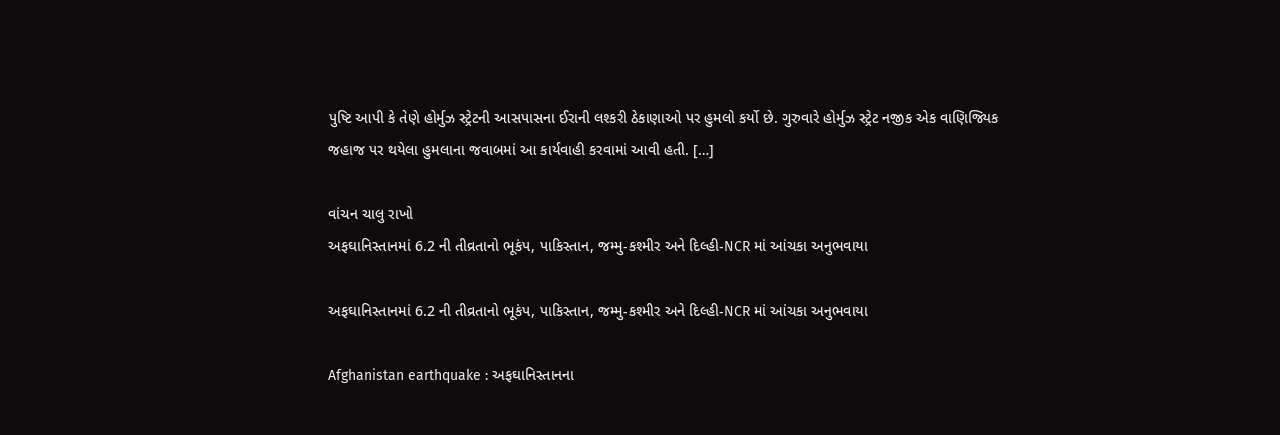પુષ્ટિ આપી કે તેણે હોર્મુઝ સ્ટ્રેટની આસપાસના ઈરાની લશ્કરી ઠેકાણાઓ પર હુમલો કર્યો છે. ગુરુવારે હોર્મુઝ સ્ટ્રેટ નજીક એક વાણિજ્યિક જહાજ પર થયેલા હુમલાના જવાબમાં આ કાર્યવાહી કરવામાં આવી હતી. […]

વાંચન ચાલુ રાખો
અફઘાનિસ્તાનમાં 6.2 ની તીવ્રતાનો ભૂકંપ, પાકિસ્તાન, જમ્મુ-કશ્મીર અને દિલ્હી-NCR માં આંચકા અનુભવાયા

અફઘાનિસ્તાનમાં 6.2 ની તીવ્રતાનો ભૂકંપ, પાકિસ્તાન, જમ્મુ-કશ્મીર અને દિલ્હી-NCR માં આંચકા અનુભવાયા

Afghanistan earthquake : અફઘાનિસ્તાનના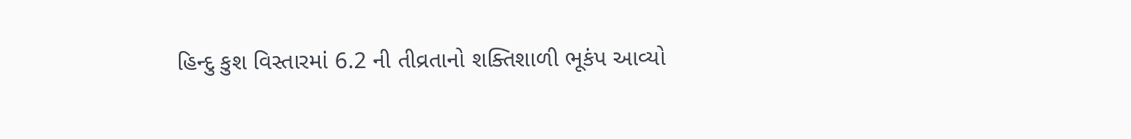હિન્દુ કુશ વિસ્તારમાં 6.2 ની તીવ્રતાનો શક્તિશાળી ભૂકંપ આવ્યો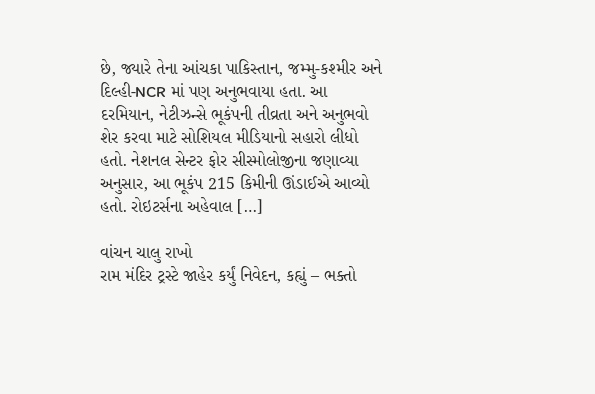છે, જ્યારે તેના આંચકા પાકિસ્તાન, જમ્મુ-કશ્મીર અને દિલ્હી-NCR માં પણ અનુભવાયા હતા. આ દરમિયાન, નેટીઝન્સે ભૂકંપની તીવ્રતા અને અનુભવો શેર કરવા માટે સોશિયલ મીડિયાનો સહારો લીધો હતો. નેશનલ સેન્ટર ફોર સીસ્મોલોજીના જણાવ્યા અનુસાર, આ ભૂકંપ 215 કિમીની ઊંડાઈએ આવ્યો હતો. રોઇટર્સના અહેવાલ […]

વાંચન ચાલુ રાખો
રામ મંદિર ટ્રસ્ટે જાહેર કર્યું નિવેદન, કહ્યું – ભક્તો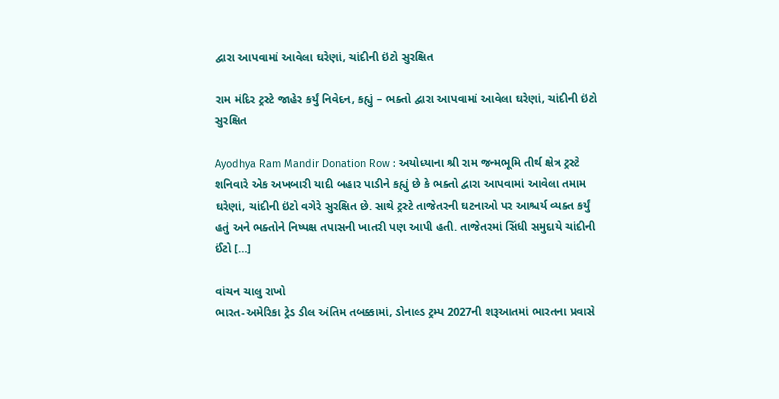દ્વારા આપવામાં આવેલા ઘરેણાં, ચાંદીની ઇંટો સુરક્ષિત

રામ મંદિર ટ્રસ્ટે જાહેર કર્યું નિવેદન, કહ્યું – ભક્તો દ્વારા આપવામાં આવેલા ઘરેણાં, ચાંદીની ઇંટો સુરક્ષિત

Ayodhya Ram Mandir Donation Row : અયોધ્યાના શ્રી રામ જન્મભૂમિ તીર્થ ક્ષેત્ર ટ્રસ્ટે શનિવારે એક અખબારી યાદી બહાર પાડીને કહ્યું છે કે ભક્તો દ્વારા આપવામાં આવેલા તમામ ઘરેણાં, ચાંદીની ઇંટો વગેરે સુરક્ષિત છે. સાથે ટ્રસ્ટે તાજેતરની ઘટનાઓ પર આશ્ચર્ય વ્યક્ત કર્યું હતું અને ભક્તોને નિષ્પક્ષ તપાસની ખાતરી પણ આપી હતી. તાજેતરમાં સિંધી સમુદાયે ચાંદીની ઈંટો […]

વાંચન ચાલુ રાખો
ભારત-અમેરિકા ટ્રેડ ડીલ અંતિમ તબક્કામાં, ડોનાલ્ડ ટ્રમ્પ 2027ની શરૂઆતમાં ભારતના પ્રવાસે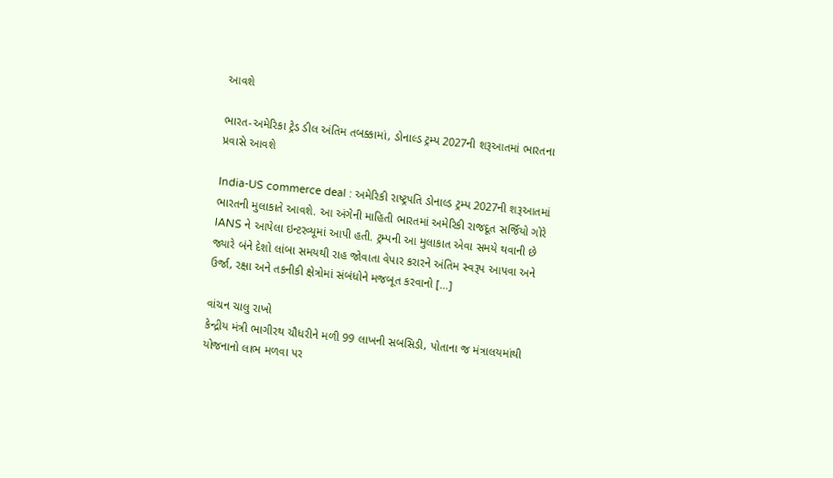આવશે

ભારત-અમેરિકા ટ્રેડ ડીલ અંતિમ તબક્કામાં, ડોનાલ્ડ ટ્રમ્પ 2027ની શરૂઆતમાં ભારતના પ્રવાસે આવશે

India-US commerce deal : અમેરિકી રાષ્ટ્રપતિ ડોનાલ્ડ ટ્રમ્પ 2027ની શરૂઆતમાં ભારતની મુલાકાતે આવશે. આ અંગેની માહિતી ભારતમાં અમેરિકી રાજદૂત સર્જિયો ગોરે  IANS ને આપેલા ઇન્ટરવ્યૂમાં આપી હતી. ટ્રમ્પની આ મુલાકાત એવા સમયે થવાની છે જ્યારે બંને દેશો લાંબા સમયથી રાહ જોવાતા વેપાર કરારને અંતિમ સ્વરૂપ આપવા અને ઉર્જા, રક્ષા અને તકનીકી ક્ષેત્રોમાં સંબંધોને મજબૂત કરવાનો […]

વાંચન ચાલુ રાખો
કેન્દ્રીય મંત્રી ભાગીરથ ચૌધરીને મળી 99 લાખની સબસિડી, પોતાના જ મંત્રાલયમાંથી યોજનાનો લાભ મળવા પર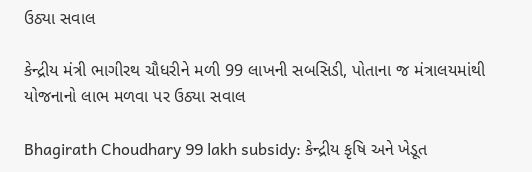ઉઠ્યા સવાલ

કેન્દ્રીય મંત્રી ભાગીરથ ચૌધરીને મળી 99 લાખની સબસિડી, પોતાના જ મંત્રાલયમાંથી યોજનાનો લાભ મળવા પર ઉઠ્યા સવાલ

Bhagirath Choudhary 99 lakh subsidy: કેન્દ્રીય કૃષિ અને ખેડૂત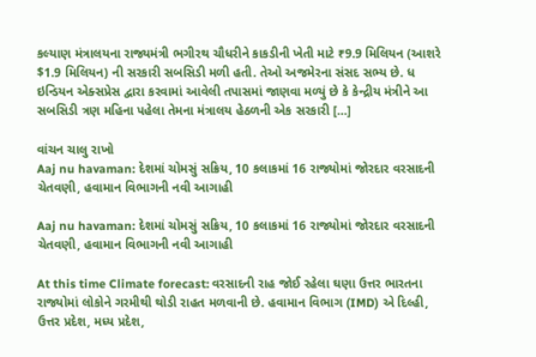કલ્યાણ મંત્રાલયના રાજ્યમંત્રી ભગીરથ ચૌધરીને કાકડીની ખેતી માટે ₹9.9 મિલિયન (આશરે $1.9 મિલિયન) ની સરકારી સબસિડી મળી હતી. તેઓ અજમેરના સંસદ સભ્ય છે. ધ ઇન્ડિયન એક્સપ્રેસ દ્વારા કરવામાં આવેલી તપાસમાં જાણવા મળ્યું છે કે કેન્દ્રીય મંત્રીને આ સબસિડી ત્રણ મહિના પહેલા તેમના મંત્રાલય હેઠળની એક સરકારી […]

વાંચન ચાલુ રાખો
Aaj nu havaman: દેશમાં ચોમસું સક્રિય, 10 કલાકમાં 16 રાજ્યોમાં જોરદાર વરસાદની ચેતવણી, હવામાન વિભાગની નવી આગાહી

Aaj nu havaman: દેશમાં ચોમસું સક્રિય, 10 કલાકમાં 16 રાજ્યોમાં જોરદાર વરસાદની ચેતવણી, હવામાન વિભાગની નવી આગાહી

At this time Climate forecast: વરસાદની રાહ જોઈ રહેલા ઘણા ઉત્તર ભારતના રાજ્યોમાં લોકોને ગરમીથી થોડી રાહત મળવાની છે. હવામાન વિભાગ (IMD) એ દિલ્હી, ઉત્તર પ્રદેશ, મધ્ય પ્રદેશ,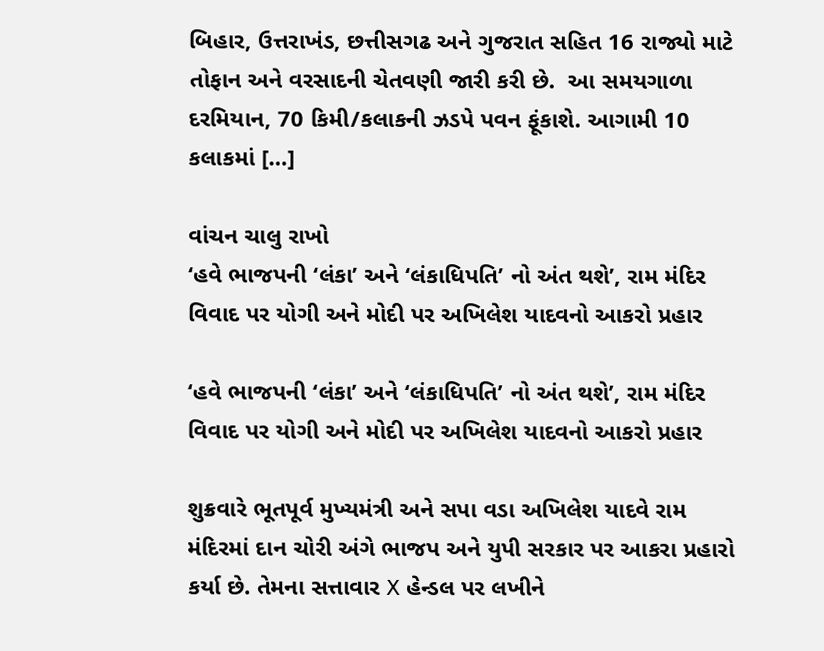બિહાર, ઉત્તરાખંડ, છત્તીસગઢ અને ગુજરાત સહિત 16 રાજ્યો માટે તોફાન અને વરસાદની ચેતવણી જારી કરી છે.  આ સમયગાળા દરમિયાન, 70 કિમી/કલાકની ઝડપે પવન ફૂંકાશે. આગામી 10 કલાકમાં […]

વાંચન ચાલુ રાખો
‘હવે ભાજપની ‘લંકા’ અને ‘લંકાધિપતિ’ નો અંત થશે’, રામ મંદિર વિવાદ પર યોગી અને મોદી પર અખિલેશ યાદવનો આકરો પ્રહાર

‘હવે ભાજપની ‘લંકા’ અને ‘લંકાધિપતિ’ નો અંત થશે’, રામ મંદિર વિવાદ પર યોગી અને મોદી પર અખિલેશ યાદવનો આકરો પ્રહાર

શુક્રવારે ભૂતપૂર્વ મુખ્યમંત્રી અને સપા વડા અખિલેશ યાદવે રામ મંદિરમાં દાન ચોરી અંગે ભાજપ અને યુપી સરકાર પર આકરા પ્રહારો કર્યા છે. તેમના સત્તાવાર X હેન્ડલ પર લખીને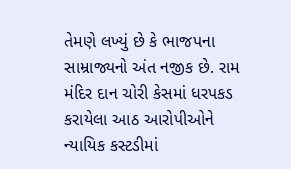તેમણે લખ્યું છે કે ભાજપના સામ્રાજ્યનો અંત નજીક છે. રામ મંદિર દાન ચોરી કેસમાં ધરપકડ કરાયેલા આઠ આરોપીઓને ન્યાયિક કસ્ટડીમાં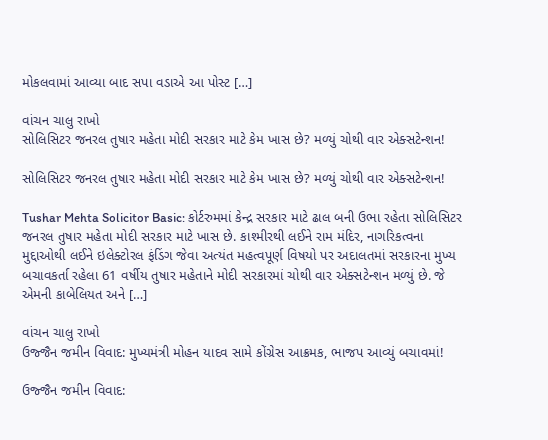મોકલવામાં આવ્યા બાદ સપા વડાએ આ પોસ્ટ […]

વાંચન ચાલુ રાખો
સોલિસિટર જનરલ તુષાર મહેતા મોદી સરકાર માટે કેમ ખાસ છે? મળ્યું ચોથી વાર એક્સટેન્શન!

સોલિસિટર જનરલ તુષાર મહેતા મોદી સરકાર માટે કેમ ખાસ છે? મળ્યું ચોથી વાર એક્સટેન્શન!

Tushar Mehta Solicitor Basic: કોર્ટરુમમાં કેન્દ્ર સરકાર માટે ઢાલ બની ઉભા રહેતા સોલિસિટર જનરલ તુષાર મહેતા મોદી સરકાર માટે ખાસ છે. કાશ્મીરથી લઈને રામ મંદિર, નાગરિકત્વના મુદ્દાઓથી લઈને ઇલેક્ટોરલ ફંડિંગ જેવા અત્યંત મહત્વપૂર્ણ વિષયો પર અદાલતમાં સરકારના મુખ્ય બચાવકર્તા રહેલા 61 વર્ષીય તુષાર મહેતાને મોદી સરકારમાં ચોથી વાર એક્સટેન્શન મળ્યું છે. જે એમની કાબેલિયત અને […]

વાંચન ચાલુ રાખો
ઉજ્જૈન જમીન વિવાદ: મુખ્યમંત્રી મોહન યાદવ સામે કોંગ્રેસ આક્રમક, ભાજપ આવ્યું બચાવમાં!

ઉજ્જૈન જમીન વિવાદ: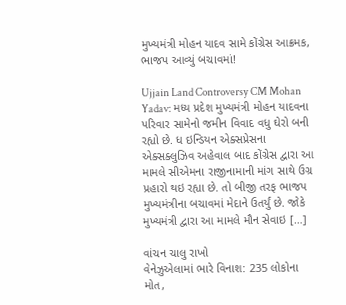મુખ્યમંત્રી મોહન યાદવ સામે કોંગ્રેસ આક્રમક, ભાજપ આવ્યું બચાવમાં!

Ujjain Land Controversy CM Mohan Yadav: મધ્ય પ્રદેશ મુખ્યમંત્રી મોહન યાદવના પરિવાર સામેનો જમીન વિવાદ વધુ ઘેરો બની રહ્યો છે. ધ ઇન્ડિયન એક્સપ્રેસના એક્સક્લુઝિવ અહેવાલ બાદ કોંગ્રેસ દ્વારા આ મામલે સીએમના રાજીનામાની માંગ સાથે ઉગ્ર પ્રહારો થઇ રહ્યા છે. તો બીજી તરફ ભાજપ મુખ્યમંત્રીના બચાવમાં મેદાને ઉતર્યું છે. જોકે મુખ્યમંત્રી દ્વારા આ મામલે મૌન સેવાઇ […]

વાંચન ચાલુ રાખો
વેનેઝુએલામાં ભારે વિનાશ: 235 લોકોના મોત,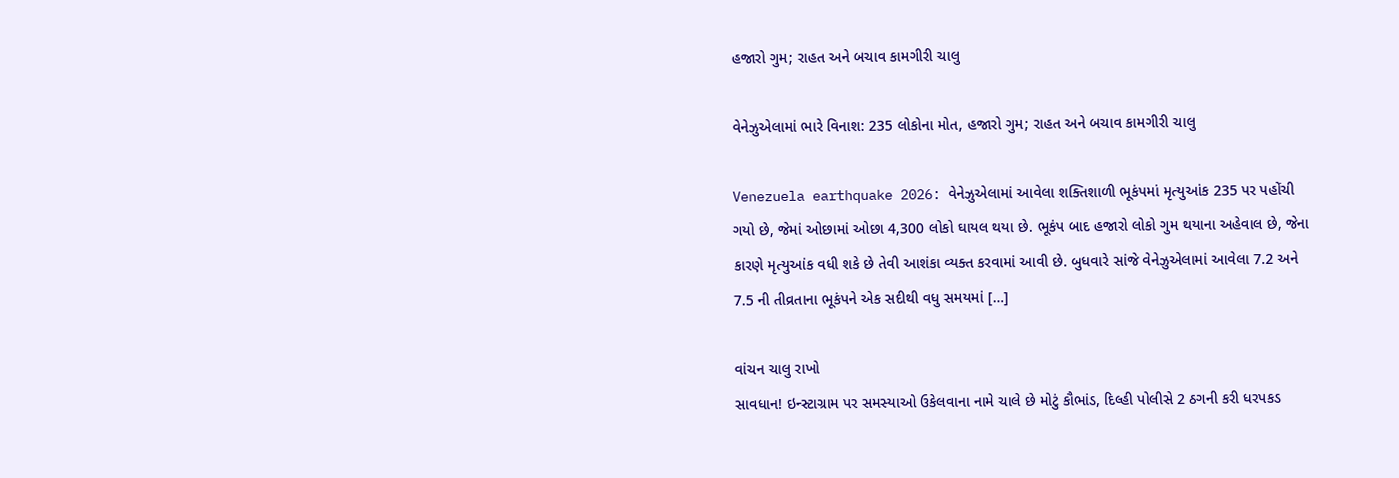હજારો ગુમ; રાહત અને બચાવ કામગીરી ચાલુ

વેનેઝુએલામાં ભારે વિનાશ: 235 લોકોના મોત, હજારો ગુમ; રાહત અને બચાવ કામગીરી ચાલુ

Venezuela earthquake 2026: વેનેઝુએલામાં આવેલા શક્તિશાળી ભૂકંપમાં મૃત્યુઆંક 235 પર પહોંચી ગયો છે, જેમાં ઓછામાં ઓછા 4,300 લોકો ઘાયલ થયા છે. ભૂકંપ બાદ હજારો લોકો ગુમ થયાના અહેવાલ છે, જેના કારણે મૃત્યુઆંક વધી શકે છે તેવી આશંકા વ્યક્ત કરવામાં આવી છે. બુધવારે સાંજે વેનેઝુએલામાં આવેલા 7.2 અને 7.5 ની તીવ્રતાના ભૂકંપને એક સદીથી વધુ સમયમાં […]

વાંચન ચાલુ રાખો
સાવધાન! ઇન્સ્ટાગ્રામ પર સમસ્યાઓ ઉકેલવાના નામે ચાલે છે મોટું કૌભાંડ, દિલ્હી પોલીસે 2 ઠગની કરી ધરપકડ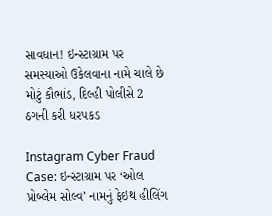સાવધાન! ઇન્સ્ટાગ્રામ પર સમસ્યાઓ ઉકેલવાના નામે ચાલે છે મોટું કૌભાંડ, દિલ્હી પોલીસે 2 ઠગની કરી ધરપકડ

Instagram Cyber Fraud Case: ઇન્સ્ટાગ્રામ પર ‘ઓલ પ્રોબ્લેમ સોલ્વ’ નામનું ફેઇથ હીલિંગ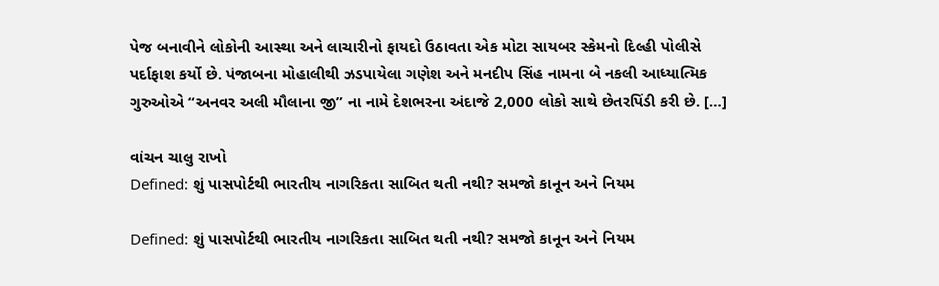પેજ બનાવીને લોકોની આસ્થા અને લાચારીનો ફાયદો ઉઠાવતા એક મોટા સાયબર સ્કેમનો દિલ્હી પોલીસે પર્દાફાશ કર્યો છે. પંજાબના મોહાલીથી ઝડપાયેલા ગણેશ અને મનદીપ સિંહ નામના બે નકલી આધ્યાત્મિક ગુરુઓએ “અનવર અલી મૌલાના જી” ના નામે દેશભરના અંદાજે 2,000 લોકો સાથે છેતરપિંડી કરી છે. […]

વાંચન ચાલુ રાખો
Defined: શું પાસપોર્ટથી ભારતીય નાગરિકતા સાબિત થતી નથી? સમજો કાનૂન અને નિયમ

Defined: શું પાસપોર્ટથી ભારતીય નાગરિકતા સાબિત થતી નથી? સમજો કાનૂન અને નિયમ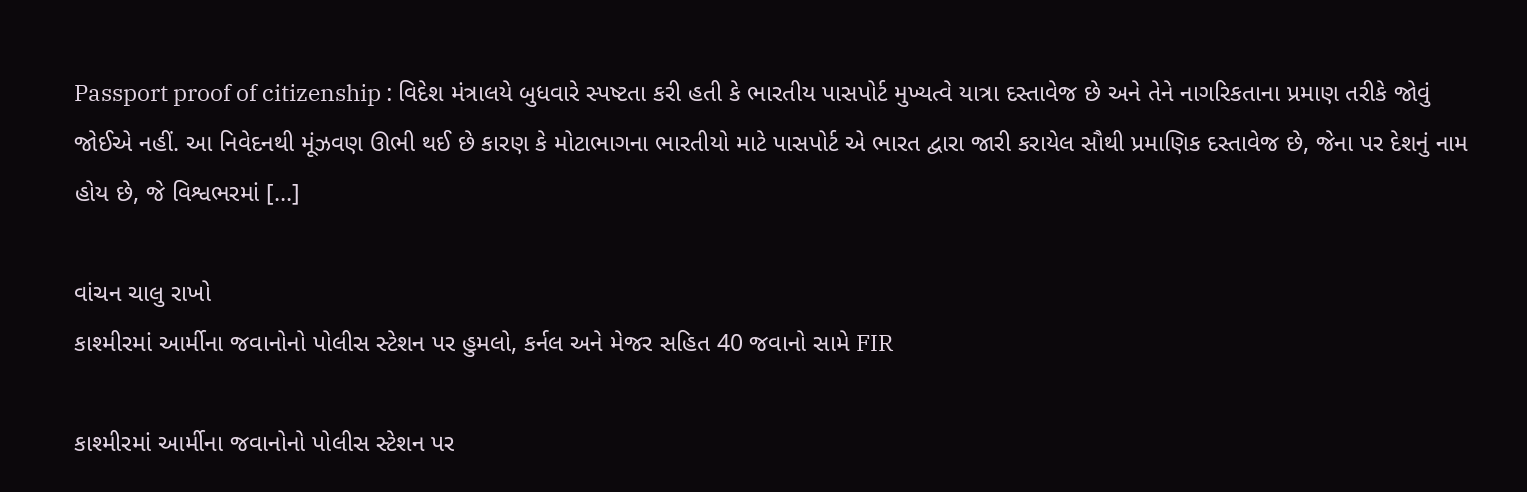Passport proof of citizenship : વિદેશ મંત્રાલયે બુધવારે સ્પષ્ટતા કરી હતી કે ભારતીય પાસપોર્ટ મુખ્યત્વે યાત્રા દસ્તાવેજ છે અને તેને નાગરિકતાના પ્રમાણ તરીકે જોવું જોઈએ નહીં. આ નિવેદનથી મૂંઝવણ ઊભી થઈ છે કારણ કે મોટાભાગના ભારતીયો માટે પાસપોર્ટ એ ભારત દ્વારા જારી કરાયેલ સૌથી પ્રમાણિક દસ્તાવેજ છે, જેના પર દેશનું નામ હોય છે, જે વિશ્વભરમાં […]

વાંચન ચાલુ રાખો
કાશ્મીરમાં આર્મીના જવાનોનો પોલીસ સ્ટેશન પર હુમલો, કર્નલ અને મેજર સહિત 40 જવાનો સામે FIR

કાશ્મીરમાં આર્મીના જવાનોનો પોલીસ સ્ટેશન પર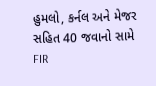હુમલો, કર્નલ અને મેજર સહિત 40 જવાનો સામે FIR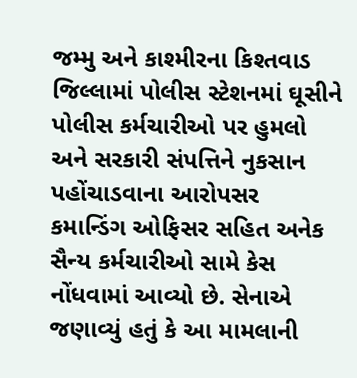જમ્મુ અને કાશ્મીરના કિશ્તવાડ જિલ્લામાં પોલીસ સ્ટેશનમાં ઘૂસીને પોલીસ કર્મચારીઓ પર હુમલો અને સરકારી સંપત્તિને નુકસાન પહોંચાડવાના આરોપસર કમાન્ડિંગ ઓફિસર સહિત અનેક સૈન્ય કર્મચારીઓ સામે કેસ નોંધવામાં આવ્યો છે. સેનાએ જણાવ્યું હતું કે આ મામલાની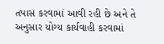તપાસ કરવામાં આવી રહી છે અને તે અનુસાર યોગ્ય કાર્યવાહી કરવામાં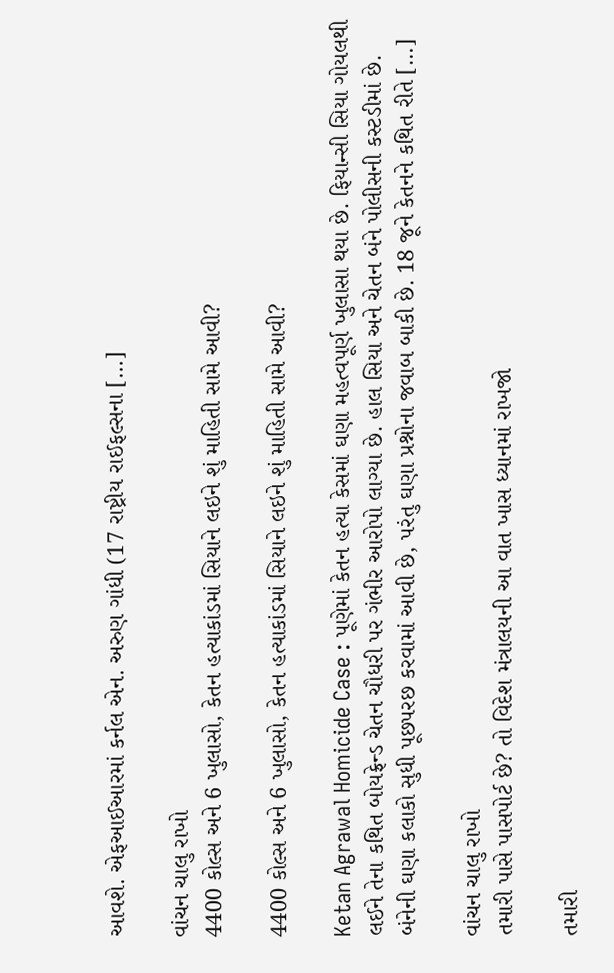આવશે. એફઆઈઆરમાં કર્નલ એન. અરુણ ગાંધી (17 રાષ્ટ્રીય રાઈફલ્સના […]

વાંચન ચાલુ રાખો
4400 કોલ્સ અને 6 ખુલાસો, કેતન હત્યાકાંડમાં સિયાને લઇને શું માહિતી સામે આવી?

4400 કોલ્સ અને 6 ખુલાસો, કેતન હત્યાકાંડમાં સિયાને લઇને શું માહિતી સામે આવી?

Ketan Agrawal Homicide Case : પૂણેમાં કેતન હત્યા કેસમાં ઘણા મહત્વપૂર્ણ ખુલાસા થયા છે. ફિયાન્સી સિયા ગોયલથી લઈને તેના કથિત બોયફ્રેન્ડ ચેતન ચૌધરી પર ગંભીર આરોપો લાગ્યા છે. હાલ સિયા અને ચેતન બંને પોલીસની કસ્ટડીમાં છે. બંનેની ઘણા કલાકો સુધી પૂછપરછ કરવામાં આવી છે, પરંતુ ઘણા પ્રશ્નોના જવાબ બાકી છે. 18 જૂને કેતનને કથિત રીતે […]

વાંચન ચાલુ રાખો
તમારી પાસે પાસપોર્ટ છે? તો વિદેશ મંત્રાલયની આ વાત ખાસ ધ્યાનમાં રાખજો

તમારી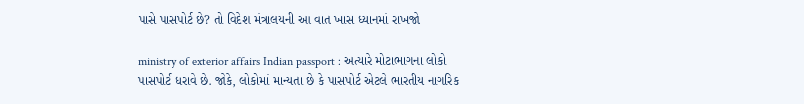પાસે પાસપોર્ટ છે? તો વિદેશ મંત્રાલયની આ વાત ખાસ ધ્યાનમાં રાખજો

ministry of exterior affairs Indian passport : અત્યારે મોટાભાગના લોકો પાસપોર્ટ ધરાવે છે. જોકે, લોકોમાં માન્યતા છે કે પાસપોર્ટ એટલે ભારતીય નાગરિક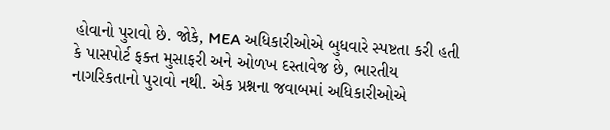હોવાનો પુરાવો છે. જોકે, MEA અધિકારીઓએ બુધવારે સ્પષ્ટતા કરી હતી કે પાસપોર્ટ ફક્ત મુસાફરી અને ઓળખ દસ્તાવેજ છે, ભારતીય નાગરિકતાનો પુરાવો નથી. એક પ્રશ્નના જવાબમાં અધિકારીઓએ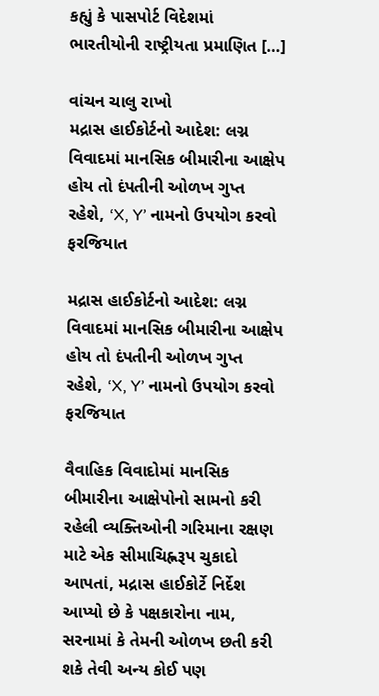કહ્યું કે પાસપોર્ટ વિદેશમાં ભારતીયોની રાષ્ટ્રીયતા પ્રમાણિત […]

વાંચન ચાલુ રાખો
મદ્રાસ હાઈકોર્ટનો આદેશ: લગ્ન વિવાદમાં માનસિક બીમારીના આક્ષેપ હોય તો દંપતીની ઓળખ ગુપ્ત રહેશે, ‘X, Y’ નામનો ઉપયોગ કરવો ફરજિયાત

મદ્રાસ હાઈકોર્ટનો આદેશ: લગ્ન વિવાદમાં માનસિક બીમારીના આક્ષેપ હોય તો દંપતીની ઓળખ ગુપ્ત રહેશે, ‘X, Y’ નામનો ઉપયોગ કરવો ફરજિયાત

વૈવાહિક વિવાદોમાં માનસિક બીમારીના આક્ષેપોનો સામનો કરી રહેલી વ્યક્તિઓની ગરિમાના રક્ષણ માટે એક સીમાચિહ્નરૂપ ચુકાદો આપતાં, મદ્રાસ હાઈકોર્ટે નિર્દેશ આપ્યો છે કે પક્ષકારોના નામ, સરનામાં કે તેમની ઓળખ છતી કરી શકે તેવી અન્ય કોઈ પણ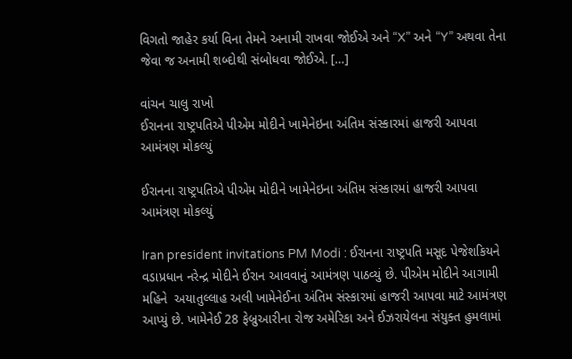વિગતો જાહેર કર્યા વિના તેમને અનામી રાખવા જોઈએ અને “X” અને “Y” અથવા તેના જેવા જ અનામી શબ્દોથી સંબોધવા જોઈએ. […]

વાંચન ચાલુ રાખો
ઈરાનના રાષ્ટ્રપતિએ પીએમ મોદીને ખામેનેઇના અંતિમ સંસ્કારમાં હાજરી આપવા આમંત્રણ મોકલ્યું

ઈરાનના રાષ્ટ્રપતિએ પીએમ મોદીને ખામેનેઇના અંતિમ સંસ્કારમાં હાજરી આપવા આમંત્રણ મોકલ્યું

Iran president invitations PM Modi : ઈરાનના રાષ્ટ્રપતિ મસૂદ પેજેશકિયને વડાપ્રધાન નરેન્દ્ર મોદીને ઈરાન આવવાનું આમંત્રણ પાઠવ્યું છે. પીએમ મોદીને આગામી મહિને  અયાતુલ્લાહ અલી ખામેનેઈના અંતિમ સંસ્કારમાં હાજરી આપવા માટે આમંત્રણ આપ્યું છે. ખામેનેઈ 28 ફેબ્રુઆરીના રોજ અમેરિકા અને ઈઝરાયેલના સંયુક્ત હુમલામાં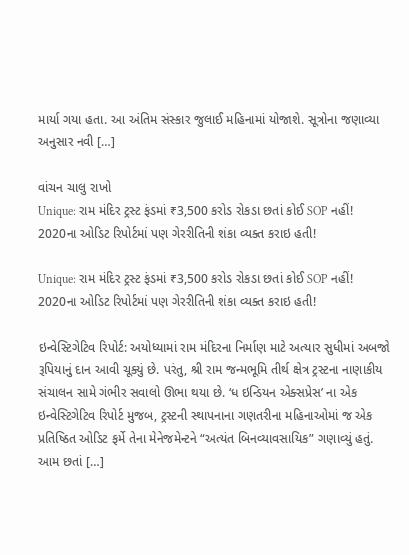માર્યા ગયા હતા. આ અંતિમ સંસ્કાર જુલાઈ મહિનામાં યોજાશે. સૂત્રોના જણાવ્યા અનુસાર નવી […]

વાંચન ચાલુ રાખો
Unique: રામ મંદિર ટ્રસ્ટ ફંડમાં ₹3,500 કરોડ રોકડા છતાં કોઈ SOP નહીં! 2020ના ઓડિટ રિપોર્ટમાં પણ ગેરરીતિની શંકા વ્યક્ત કરાઇ હતી!

Unique: રામ મંદિર ટ્રસ્ટ ફંડમાં ₹3,500 કરોડ રોકડા છતાં કોઈ SOP નહીં! 2020ના ઓડિટ રિપોર્ટમાં પણ ગેરરીતિની શંકા વ્યક્ત કરાઇ હતી!

ઇન્વેસ્ટિગેટિવ રિપોર્ટ: અયોધ્યામાં રામ મંદિરના નિર્માણ માટે અત્યાર સુધીમાં અબજો રૂપિયાનું દાન આવી ચૂક્યું છે. પરંતુ, શ્રી રામ જન્મભૂમિ તીર્થ ક્ષેત્ર ટ્રસ્ટના નાણાકીય સંચાલન સામે ગંભીર સવાલો ઊભા થયા છે. ‘ધ ઇન્ડિયન એક્સપ્રેસ’ ના એક ઇન્વેસ્ટિગેટિવ રિપોર્ટ મુજબ, ટ્રસ્ટની સ્થાપનાના ગણતરીના મહિનાઓમાં જ એક પ્રતિષ્ઠિત ઓડિટ ફર્મે તેના મેનેજમેન્ટને “અત્યંત બિનવ્યાવસાયિક” ગણાવ્યું હતું. આમ છતાં […]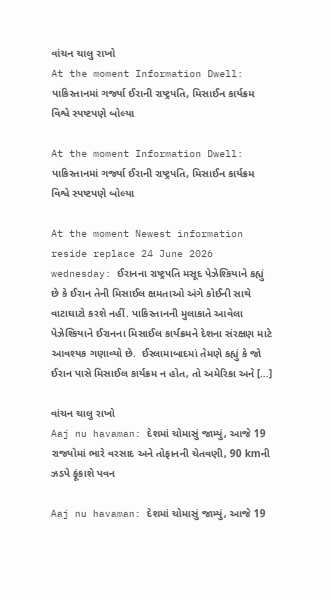વાંચન ચાલુ રાખો
At the moment Information Dwell: પાકિસ્તાનમાં ગર્જ્યા ઈરાની રાષ્ટ્રપતિ, મિસાઈન કાર્યક્રમ વિશ્વે સ્પષ્ટપણે બોલ્યા

At the moment Information Dwell: પાકિસ્તાનમાં ગર્જ્યા ઈરાની રાષ્ટ્રપતિ, મિસાઈન કાર્યક્રમ વિશ્વે સ્પષ્ટપણે બોલ્યા

At the moment Newest information reside replace 24 June 2026 wednesday: ઈરાનના રાષ્ટ્રપતિ મસૂદ પેઝેશ્કિયાને કહ્યું છે કે ઈરાન તેની મિસાઈલ ક્ષમતાઓ અંગે કોઈની સાથે વાટાઘાટો કરશે નહીં. પાકિસ્તાનની મુલાકાતે આવેલા પેઝેશ્કિયાને ઈરાનના મિસાઈલ કાર્યક્રમને દેશના સંરક્ષણ માટે આવશ્યક ગણાવ્યો છે.  ઈસ્લામાબાદમાં તેમણે કહ્યું કે જો ઈરાન પાસે મિસાઈલ કાર્યક્રમ ન હોત, તો અમેરિકા અને […]

વાંચન ચાલુ રાખો
Aaj nu havaman: દેશમાં ચોમાસું જામ્યું, આજે 19 રાજ્યોમાં ભારે વરસાદ અને તોફાનની ચેતવણી, 90 kmની ઝડપે ફૂંકાશે પવન

Aaj nu havaman: દેશમાં ચોમાસું જામ્યું, આજે 19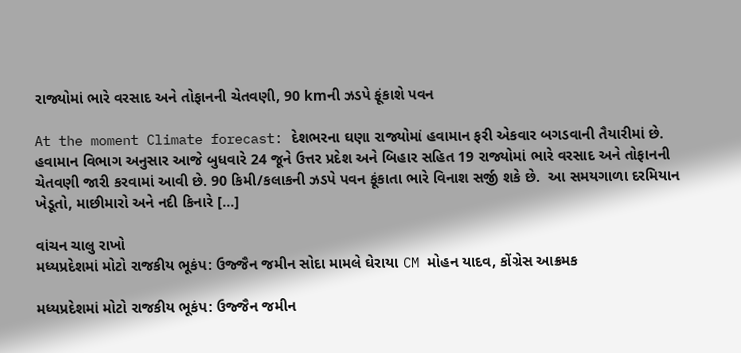રાજ્યોમાં ભારે વરસાદ અને તોફાનની ચેતવણી, 90 kmની ઝડપે ફૂંકાશે પવન

At the moment Climate forecast: દેશભરના ઘણા રાજ્યોમાં હવામાન ફરી એકવાર બગડવાની તૈયારીમાં છે. હવામાન વિભાગ અનુસાર આજે બુધવારે 24 જૂને ઉત્તર પ્રદેશ અને બિહાર સહિત 19 રાજ્યોમાં ભારે વરસાદ અને તોફાનની ચેતવણી જારી કરવામાં આવી છે. 90 કિમી/કલાકની ઝડપે પવન ફૂંકાતા ભારે વિનાશ સર્જી શકે છે.  આ સમયગાળા દરમિયાન ખેડૂતો, માછીમારો અને નદી કિનારે […]

વાંચન ચાલુ રાખો
મધ્યપ્રદેશમાં મોટો રાજકીય ભૂકંપ: ઉજ્જૈન જમીન સોદા મામલે ઘેરાયા CM મોહન યાદવ, કોંગ્રેસ આક્રમક

મધ્યપ્રદેશમાં મોટો રાજકીય ભૂકંપ: ઉજ્જૈન જમીન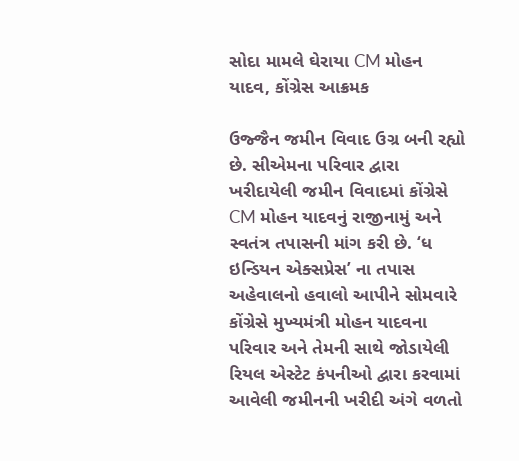સોદા મામલે ઘેરાયા CM મોહન યાદવ, કોંગ્રેસ આક્રમક

ઉજ્જૈન જમીન વિવાદ ઉગ્ર બની રહ્યો છે. સીએમના પરિવાર દ્વારા ખરીદાયેલી જમીન વિવાદમાં કોંગ્રેસે CM મોહન યાદવનું રાજીનામું અને સ્વતંત્ર તપાસની માંગ કરી છે. ‘ધ ઇન્ડિયન એક્સપ્રેસ’ ના તપાસ અહેવાલનો હવાલો આપીને સોમવારે કોંગ્રેસે મુખ્યમંત્રી મોહન યાદવના પરિવાર અને તેમની સાથે જોડાયેલી રિયલ એસ્ટેટ કંપનીઓ દ્વારા કરવામાં આવેલી જમીનની ખરીદી અંગે વળતો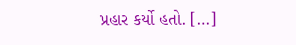પ્રહાર કર્યો હતો. […]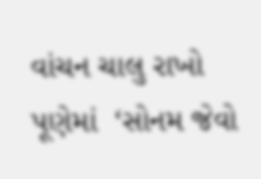વાંચન ચાલુ રાખો
પૂણેમાં  ‘સોનમ જેવો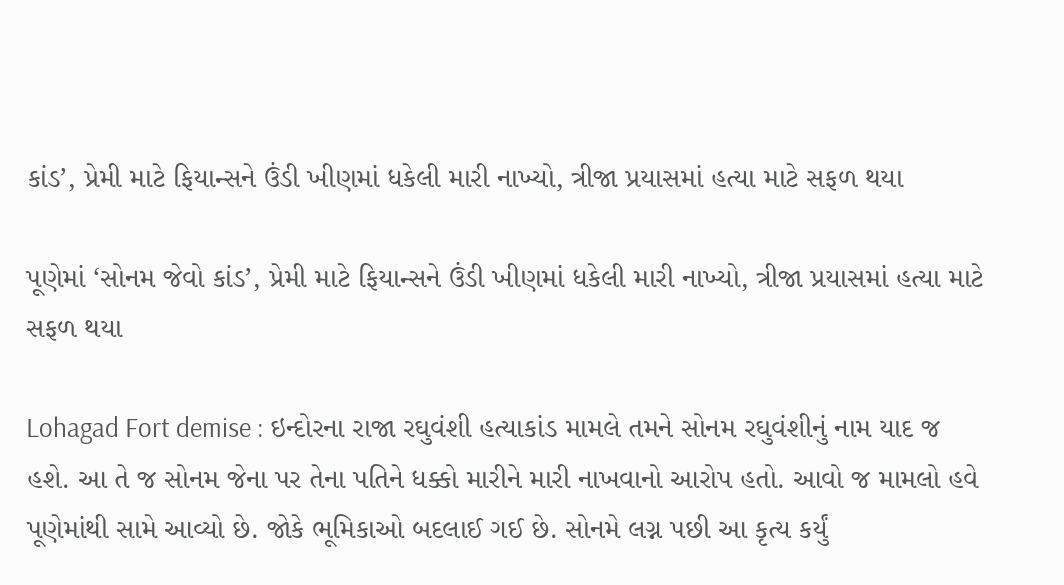કાંડ’, પ્રેમી માટે ફિયાન્સને ઉંડી ખીણમાં ધકેલી મારી નાખ્યો, ત્રીજા પ્રયાસમાં હત્યા માટે સફળ થયા

પૂણેમાં ‘સોનમ જેવો કાંડ’, પ્રેમી માટે ફિયાન્સને ઉંડી ખીણમાં ધકેલી મારી નાખ્યો, ત્રીજા પ્રયાસમાં હત્યા માટે સફળ થયા

Lohagad Fort demise : ઇન્દોરના રાજા રઘુવંશી હત્યાકાંડ મામલે તમને સોનમ રઘુવંશીનું નામ યાદ જ હશે. આ તે જ સોનમ જેના પર તેના પતિને ધક્કો મારીને મારી નાખવાનો આરોપ હતો. આવો જ મામલો હવે પૂણેમાંથી સામે આવ્યો છે. જોકે ભૂમિકાઓ બદલાઈ ગઈ છે. સોનમે લગ્ન પછી આ કૃત્ય કર્યું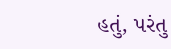હતું, પરંતુ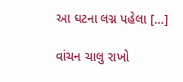આ ઘટના લગ્ન પહેલા […]

વાંચન ચાલુ રાખો